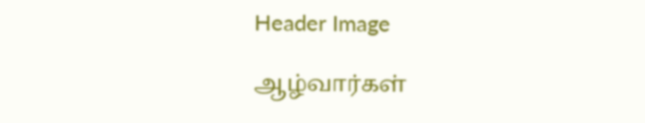Header Image

ஆழ்வார்கள்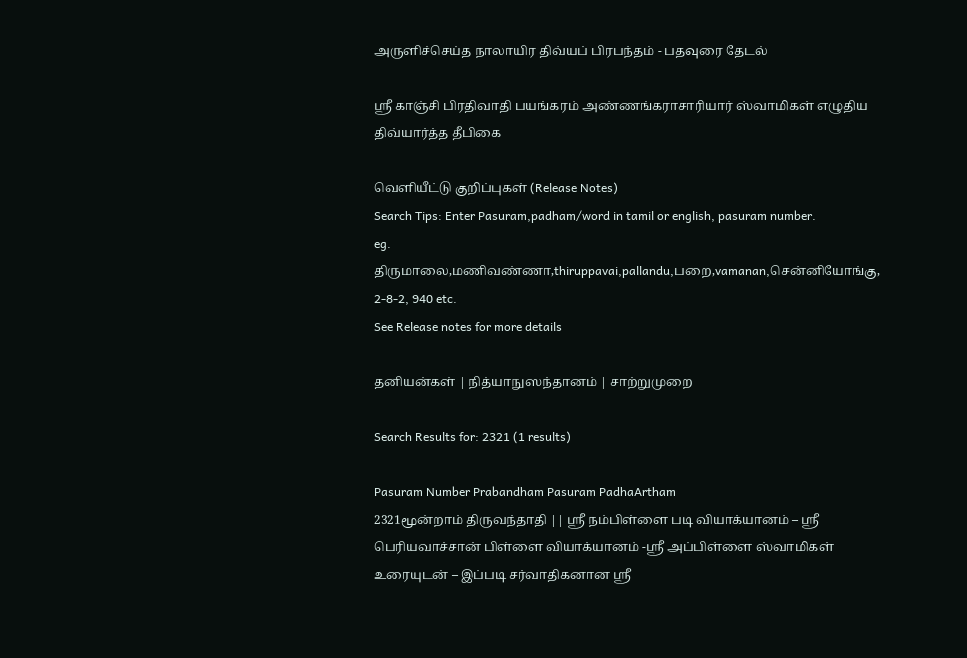அருளிச்செய்த நாலாயிர திவ்யப் பிரபந்தம் - பதவுரை தேடல்

ஸ்ரீ காஞ்சி பிரதிவாதி பயங்கரம் அண்ணங்கராசாரியார் ஸ்வாமிகள் எழுதிய திவ்யார்த்த தீபிகை

வெளியீட்டு குறிப்புகள் (Release Notes)
Search Tips: Enter Pasuram,padham/word in tamil or english, pasuram number.
eg. திருமாலை,மணிவண்ணா,thiruppavai,pallandu,பறை,vamanan,சென்னியோங்கு, 2-8-2, 940 etc.
See Release notes for more details

தனியன்கள் | நித்யாநுஸந்தானம் | சாற்றுமுறை

Search Results for: 2321 (1 results)

Pasuram Number Prabandham Pasuram PadhaArtham
2321மூன்றாம் திருவந்தாதி || ஸ்ரீ நம்பிள்ளை படி வியாக்யானம் – ஸ்ரீ பெரியவாச்சான் பிள்ளை வியாக்யானம் -ஸ்ரீ அப்பிள்ளை ஸ்வாமிகள் உரையுடன் – இப்படி சர்வாதிகனான ஸ்ரீ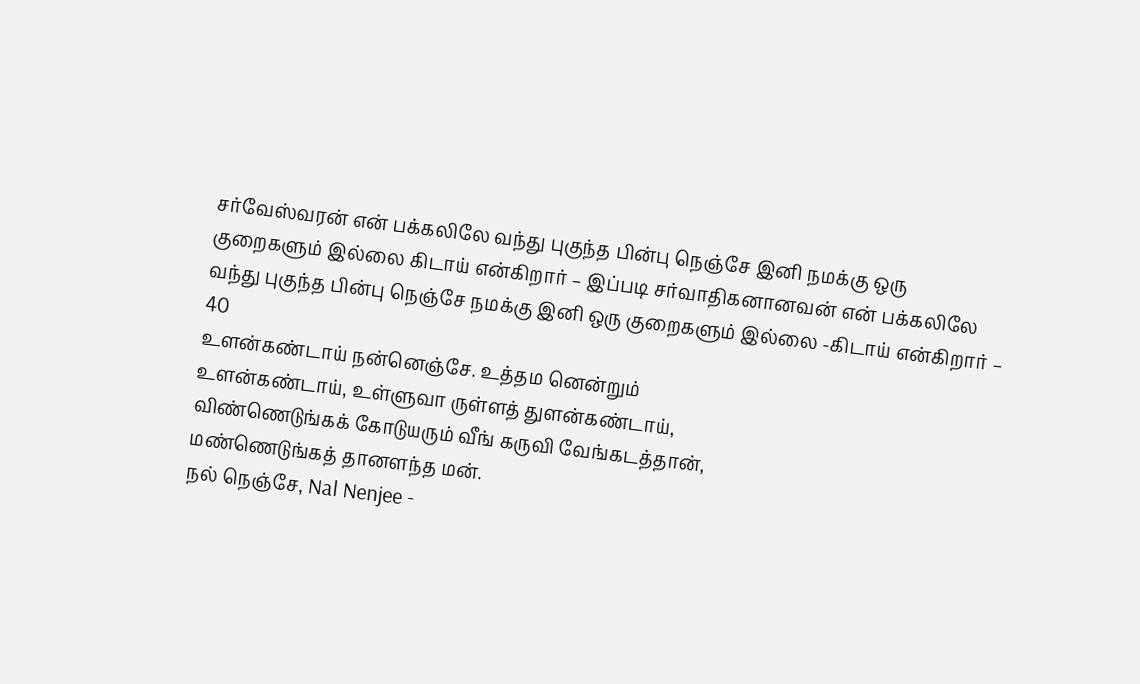சர்வேஸ்வரன் என் பக்கலிலே வந்து புகுந்த பின்பு நெஞ்சே இனி நமக்கு ஒரு குறைகளும் இல்லை கிடாய் என்கிறார் – இப்படி சர்வாதிகனானவன் என் பக்கலிலே வந்து புகுந்த பின்பு நெஞ்சே நமக்கு இனி ஒரு குறைகளும் இல்லை -கிடாய் என்கிறார் – 40
உளன்கண்டாய் நன்னெஞ்சே. உத்தம னென்றும்
உளன்கண்டாய், உள்ளுவா ருள்ளத் துளன்கண்டாய்,
விண்ணெடுங்கக் கோடுயரும் வீங் கருவி வேங்கடத்தான்,
மண்ணெடுங்கத் தானளந்த மன்.
நல் நெஞ்சே, Nal Nenjee -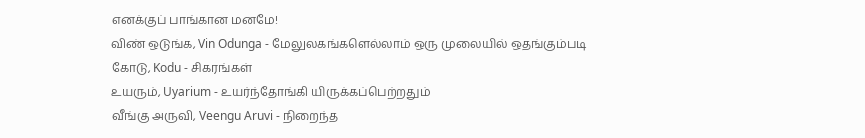எனக்குப் பாங்கான மனமே!
விண் ஒடுங்க, Vin Odunga - மேலுலகங்களெல்லாம் ஒரு முலையில் ஒதங்கும்படி
கோடு, Kodu - சிகரங்கள்
உயரும், Uyarium - உயர்ந்தோங்கி யிருக்கப்பெற்றதும்
வீங்கு அருவி, Veengu Aruvi - நிறைந்த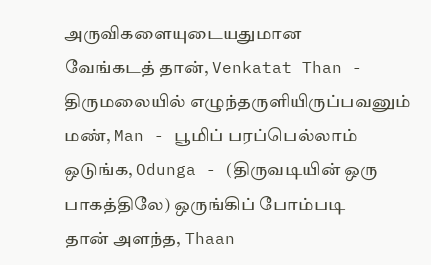அருவிகளையுடையதுமான
வேங்கடத் தான், Venkatat Than - திருமலையில் எழுந்தருளியிருப்பவனும்
மண், Man - பூமிப் பரப்பெல்லாம்
ஒடுங்க, Odunga - (திருவடியின் ஒரு பாகத்திலே) ஒருங்கிப் போம்படி
தான் அளந்த, Thaan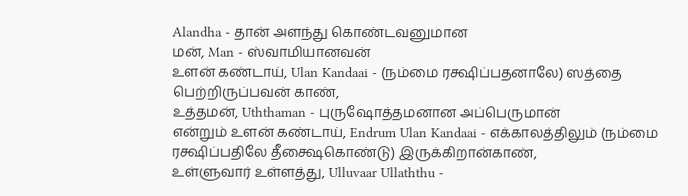Alandha - தான் அளந்து கொண்டவனுமான
மன், Man - ஸ்வாமியானவன்
உளன் கண்டாய், Ulan Kandaai - (நம்மை ரக்ஷிப்பதனாலே) ஸத்தை பெற்றிருப்பவன் காண்,
உத்தமன், Uththaman - புருஷோத்தமனான அப்பெருமான்
என்றும் உளன் கண்டாய், Endrum Ulan Kandaai - எக்காலத்திலும் (நம்மை ரக்ஷிப்பதிலே தீக்ஷைகொண்டு) இருக்கிறான்காண்,
உள்ளுவார் உள்ளத்து, Ulluvaar Ullaththu -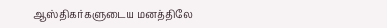ஆஸ்திகர்களுடைய மனத்திலே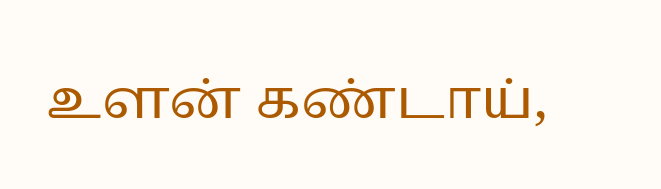உளன் கண்டாய்,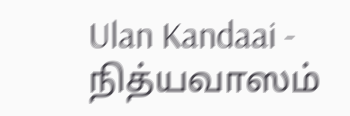Ulan Kandaai - நித்யவாஸம்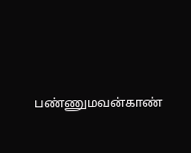பண்ணுமவன்காண்